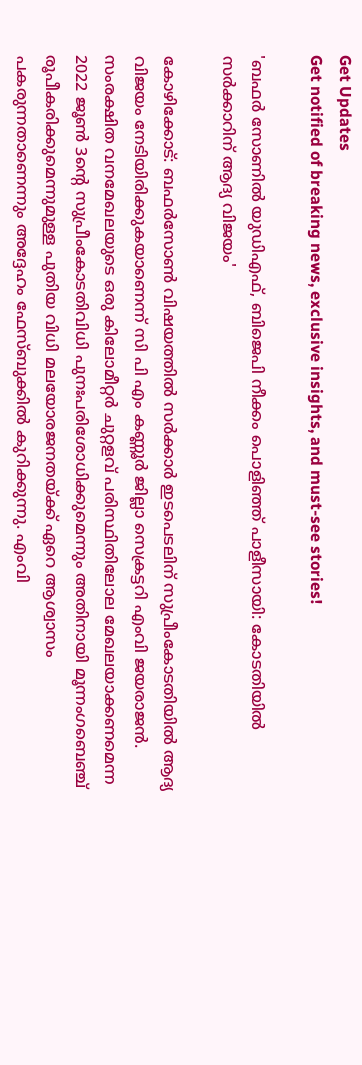Get Updates
Get notified of breaking news, exclusive insights, and must-see stories!

'ബഫർ സോണില്‍ യുഡിഎഫ്, ബിജെപി നീക്കം പൊളിഞ്ഞ് പാളീസായി: കോടതിയില്‍ സർക്കാറിന് ആദ്യ വിജയം'

കോഴിക്കോട്: ബഫർസോൺ വിഷയത്തില്‍ സർക്കാർ ഇടപെടലിന് സുപ്രീംകോടതിയില്‍ ആദ്യ വിജയം നേടിയിരിക്കുകയാണെന്ന് സി പി എം കണ്ണൂർ ജില്ലാ സെക്രട്ടറി എംവി ജയരാജന്‍. സംരക്ഷിത വനമേഖലയുടെ ഒരു കിലോമീറ്റർ ചുറ്റളവ് പരിസ്ഥിതിലോല മേഖലയാക്കണമെന്ന 2022 ജൂൺ 3ന്റെ സുപ്രീംകോടതിവിധി പുനഃപരിശോധിക്കുമെന്നും അതിനായി മൂന്നംഗബെഞ്ച് രൂപീകരിക്കുമെന്നുമുള്ള പുതിയ വിധി മലയോരജനതയ്ക്ക് ഏറെ ആശ്വാസം പകരുന്നതാണെന്നും അദ്ദേഹം ഫേസ്ബുക്കില്‍ കുറിക്കുന്നു. എംവി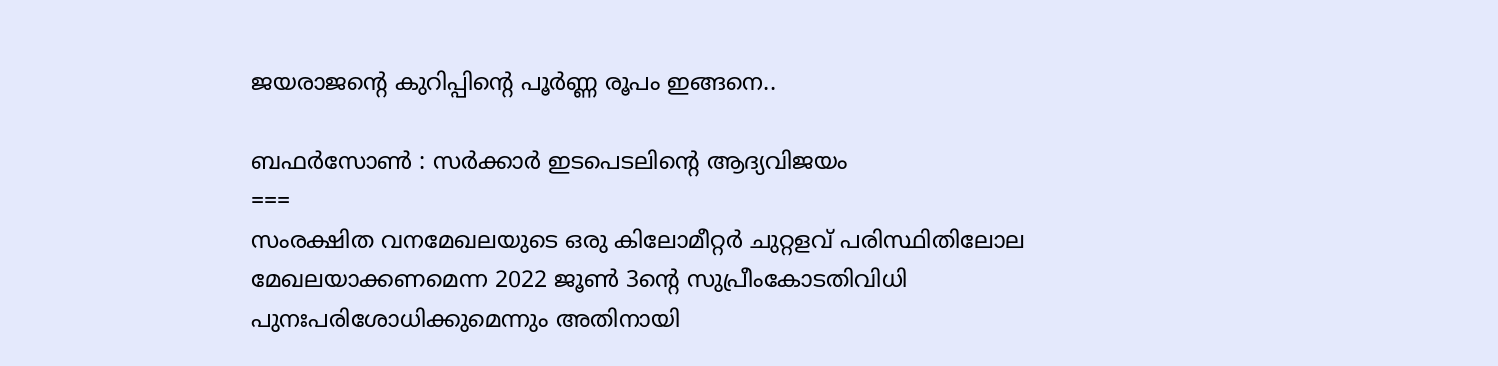ജയരാജന്റെ കുറിപ്പിന്റെ പൂർണ്ണ രൂപം ഇങ്ങനെ..

ബഫർസോൺ : സർക്കാർ ഇടപെടലിന്റെ ആദ്യവിജയം
===
സംരക്ഷിത വനമേഖലയുടെ ഒരു കിലോമീറ്റർ ചുറ്റളവ് പരിസ്ഥിതിലോല മേഖലയാക്കണമെന്ന 2022 ജൂൺ 3ന്റെ സുപ്രീംകോടതിവിധി പുനഃപരിശോധിക്കുമെന്നും അതിനായി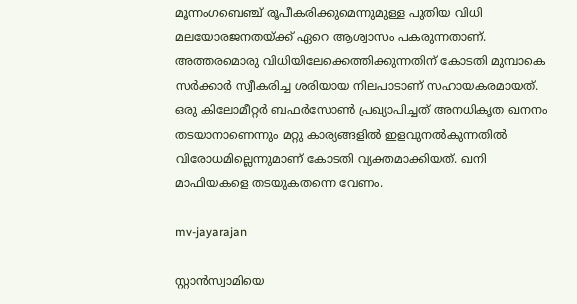മൂന്നംഗബെഞ്ച് രൂപീകരിക്കുമെന്നുമുള്ള പുതിയ വിധി മലയോരജനതയ്ക്ക് ഏറെ ആശ്വാസം പകരുന്നതാണ്. അത്തരമൊരു വിധിയിലേക്കെത്തിക്കുന്നതിന് കോടതി മുമ്പാകെ സർക്കാർ സ്വീകരിച്ച ശരിയായ നിലപാടാണ് സഹായകരമായത്. ഒരു കിലോമീറ്റർ ബഫർസോൺ പ്രഖ്യാപിച്ചത് അനധികൃത ഖനനം തടയാനാണെന്നും മറ്റു കാര്യങ്ങളിൽ ഇളവുനൽകുന്നതിൽ വിരോധമില്ലെന്നുമാണ് കോടതി വ്യക്തമാക്കിയത്. ഖനി മാഫിയകളെ തടയുകതന്നെ വേണം.

mv-jayarajan

സ്റ്റാൻസ്വാമിയെ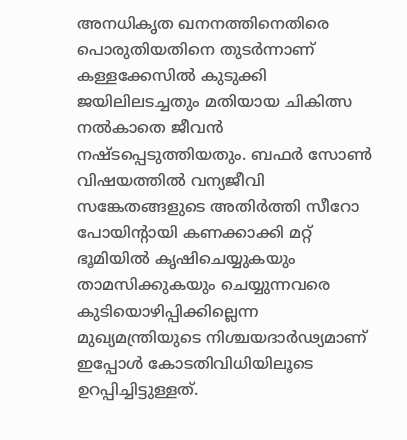അനധികൃത ഖനനത്തിനെതിരെ പൊരുതിയതിനെ തുടർന്നാണ് കള്ളക്കേസിൽ കുടുക്കി ജയിലിലടച്ചതും മതിയായ ചികിത്സ നൽകാതെ ജീവൻ നഷ്ടപ്പെടുത്തിയതും. ബഫർ സോൺ വിഷയത്തിൽ വന്യജീവി സങ്കേതങ്ങളുടെ അതിർത്തി സീറോ പോയിന്റായി കണക്കാക്കി മറ്റ് ഭൂമിയിൽ കൃഷിചെയ്യുകയും താമസിക്കുകയും ചെയ്യുന്നവരെ കുടിയൊഴിപ്പിക്കില്ലെന്ന മുഖ്യമന്ത്രിയുടെ നിശ്ചയദാർഢ്യമാണ് ഇപ്പോൾ കോടതിവിധിയിലൂടെ ഉറപ്പിച്ചിട്ടുള്ളത്.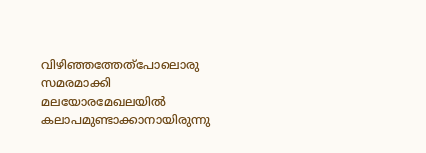വിഴിഞ്ഞത്തേത്‌പോലൊരു സമരമാക്കി മലയോരമേഖലയിൽ കലാപമുണ്ടാക്കാനായിരുന്നു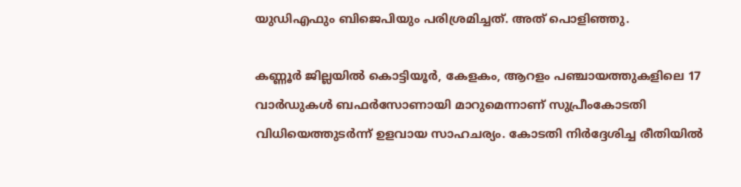യുഡിഎഫും ബിജെപിയും പരിശ്രമിച്ചത്. അത് പൊളിഞ്ഞു.

കണ്ണൂർ ജില്ലയിൽ കൊട്ടിയൂർ, കേളകം, ആറളം പഞ്ചായത്തുകളിലെ 17 വാർഡുകൾ ബഫർസോണായി മാറുമെന്നാണ് സുപ്രീംകോടതി വിധിയെത്തുടർന്ന് ഉളവായ സാഹചര്യം. കോടതി നിർദ്ദേശിച്ച രീതിയിൽ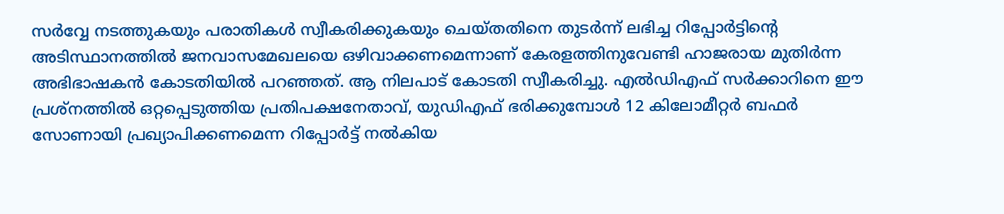സർവ്വേ നടത്തുകയും പരാതികൾ സ്വീകരിക്കുകയും ചെയ്തതിനെ തുടർന്ന് ലഭിച്ച റിപ്പോർട്ടിന്റെ അടിസ്ഥാനത്തിൽ ജനവാസമേഖലയെ ഒഴിവാക്കണമെന്നാണ് കേരളത്തിനുവേണ്ടി ഹാജരായ മുതിർന്ന അഭിഭാഷകൻ കോടതിയിൽ പറഞ്ഞത്. ആ നിലപാട് കോടതി സ്വീകരിച്ചു. എൽഡിഎഫ് സർക്കാറിനെ ഈ പ്രശ്‌നത്തിൽ ഒറ്റപ്പെടുത്തിയ പ്രതിപക്ഷനേതാവ്, യുഡിഎഫ് ഭരിക്കുമ്പോൾ 12 കിലോമീറ്റർ ബഫർ സോണായി പ്രഖ്യാപിക്കണമെന്ന റിപ്പോർട്ട് നൽകിയ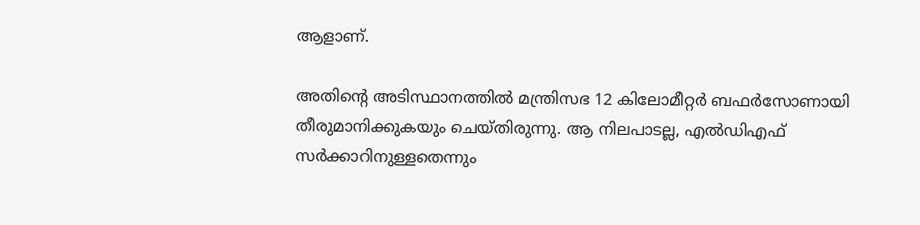ആളാണ്.

അതിന്റെ അടിസ്ഥാനത്തിൽ മന്ത്രിസഭ 12 കിലോമീറ്റർ ബഫർസോണായി തീരുമാനിക്കുകയും ചെയ്തിരുന്നു. ആ നിലപാടല്ല, എൽഡിഎഫ് സർക്കാറിനുള്ളതെന്നും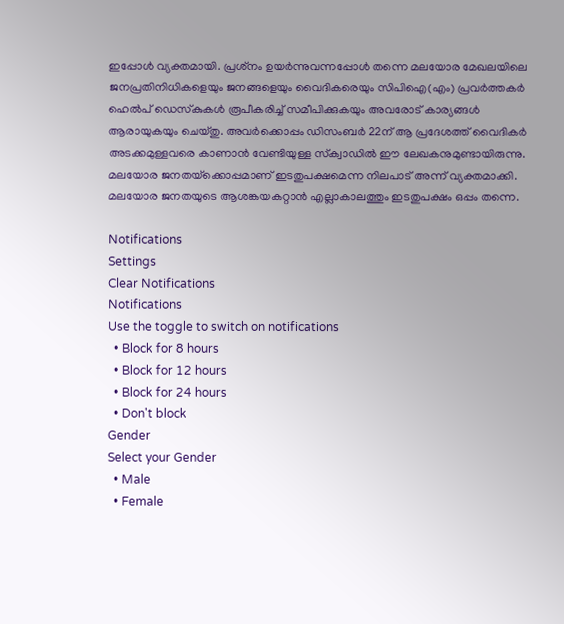ഇപ്പോൾ വ്യക്തമായി. പ്രശ്‌നം ഉയർന്നുവന്നപ്പോൾ തന്നെ മലയോര മേഖലയിലെ ജനപ്രതിനിധികളെയും ജനങ്ങളെയും വൈദികരെയും സിപിഐ(എം) പ്രവർത്തകർ ഹെൽപ് ഡെസ്‌കുകൾ രൂപീകരിച്ച് സമീപിക്കുകയും അവരോട് കാര്യങ്ങൾ ആരായുകയും ചെയ്തു. അവർക്കൊപ്പം ഡിസംബർ 22ന് ആ പ്രദേശത്ത് വൈദികർ അടക്കമുള്ളവരെ കാണാൻ വേണ്ടിയുള്ള സ്‌ക്വാഡിൽ ഈ ലേഖകനുമുണ്ടായിരുന്നു. മലയോര ജനതയ്‌ക്കൊപ്പമാണ് ഇടതുപക്ഷമെന്ന നിലപാട് അന്ന് വ്യക്തമാക്കി. മലയോര ജനതയുടെ ആശങ്കയകറ്റാൻ എല്ലാകാലത്തും ഇടതുപക്ഷം ഒപ്പം തന്നെ.

Notifications
Settings
Clear Notifications
Notifications
Use the toggle to switch on notifications
  • Block for 8 hours
  • Block for 12 hours
  • Block for 24 hours
  • Don't block
Gender
Select your Gender
  • Male
  • Female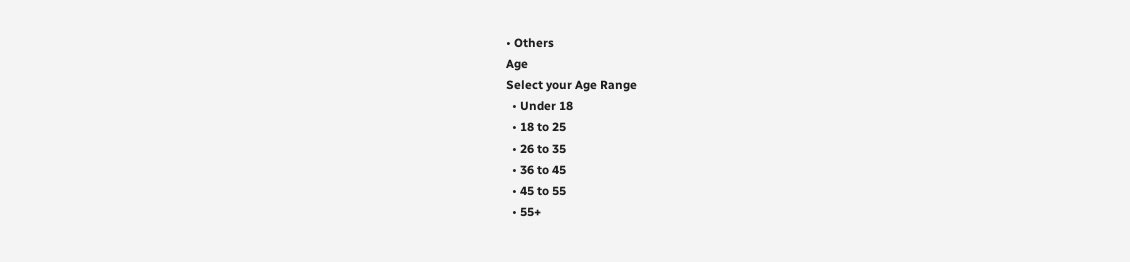• Others
Age
Select your Age Range
  • Under 18
  • 18 to 25
  • 26 to 35
  • 36 to 45
  • 45 to 55
  • 55+